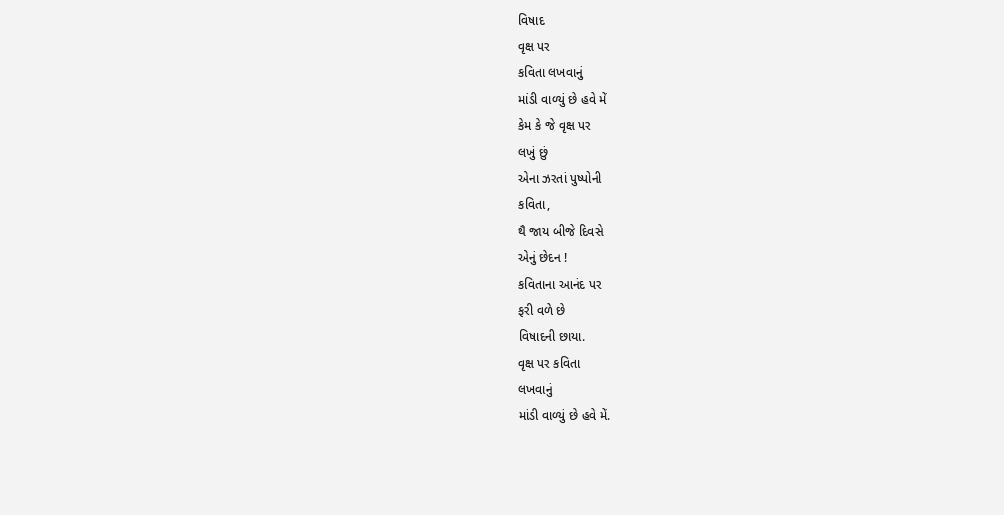વિષાદ
વૃક્ષ પર
કવિતા લખવાનું
માંડી વાળ્યું છે હવે મેં
કેમ કે જે વૃક્ષ પર
લખું છું
એના ઝરતાં પુષ્પોની
કવિતા,
થૈ જાય બીજે દિવસે
એનું છેદન !
કવિતાના આનંદ પર
ફરી વળે છે
વિષાદની છાયા.
વૃક્ષ પર કવિતા
લખવાનું
માંડી વાળ્યું છે હવે મેં.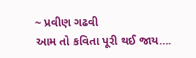~ પ્રવીણ ગઢવી
આમ તો કવિતા પૂરી થઈ જાય….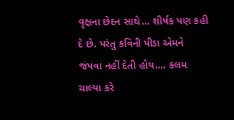વૃક્ષના છેદન સાથે… શીર્ષક પણ કહી દે છે. પરંતુ કવિની પીડા એમને જંપવા નહીં દેતી હોય…. કલમ ચાલ્યા કરે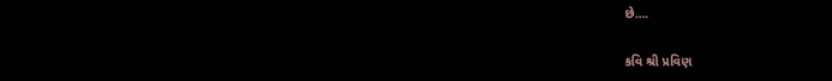છે….

કવિ શ્રી પ્રવિણ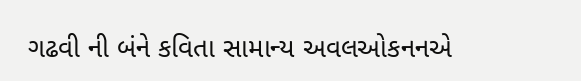ગઢવી ની બંને કવિતા સામાન્ય અવલઓકનનએ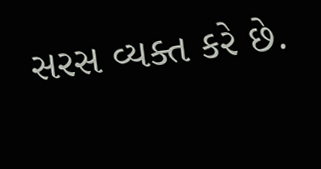સરસ વ્યક્ત કરે છે.